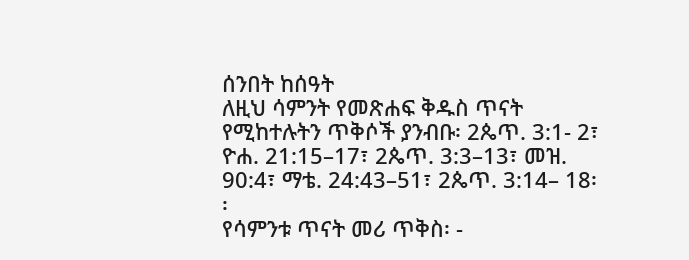ሰንበት ከሰዓት
ለዚህ ሳምንት የመጽሐፍ ቅዱስ ጥናት የሚከተሉትን ጥቅሶች ያንብቡ፡ 2ጴጥ. 3:1- 2፣ ዮሐ. 21:15–17፣ 2ጴጥ. 3:3–13፣ መዝ. 90:4፣ ማቴ. 24:43–51፣ 2ጴጥ. 3:14– 18፡፡
የሳምንቱ ጥናት መሪ ጥቅስ፡ -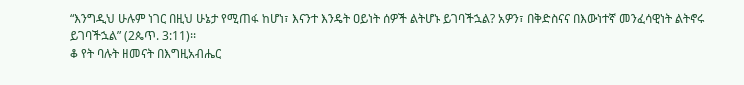“እንግዲህ ሁሉም ነገር በዚህ ሁኔታ የሚጠፋ ከሆነ፣ እናንተ እንዴት ዐይነት ሰዎች ልትሆኑ ይገባችኋል? አዎን፣ በቅድስናና በእውነተኛ መንፈሳዊነት ልትኖሩ ይገባችኋል” (2ጴጥ. 3:11)፡፡
ቆ የት ባሉት ዘመናት በእግዚአብሔር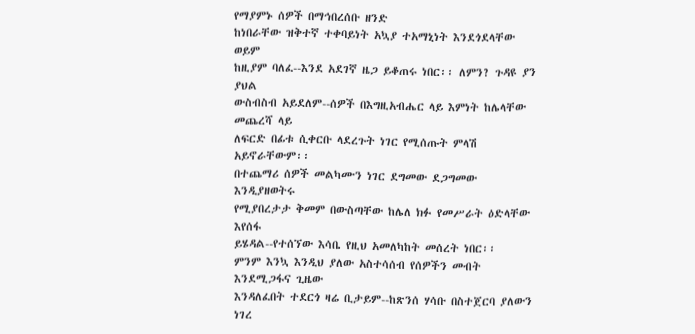የማያምኑ ሰዎች በማኅበረሰቡ ዘንድ
ከነበራቸው ዝቅተኛ ተቀባይነት አኳያ ተአማኒነት እንደጎደላቸው ወይም
ከዚያም ባለፈ--እንደ አደገኛ ዜጋ ይቆጠሩ ነበር፡፡ ለምን? ጉዳዩ ያን ያህል
ውስብስብ አይደለም--ሰዎች በእግዚአብሔር ላይ እምነት ከሌላቸው መጨረሻ ላይ
ለፍርድ በፊቱ ሲቀርቡ ላደረጉት ነገር የሚሰጡት ምላሽ አይኖራቸውም፡፡
በተጨማሪ ሰዎች መልካሙን ነገር ደግመው ደጋግመው እንዲያዘወትሩ
የሚያበረታታ ቅመም በውስጣቸው ከሌለ ክፉ የመሥራት ዕድላቸው እየሰፋ
ይሄዳል--የተሰኘው እሳቤ የዚህ አመለካከት መሰረት ነበር፡፡
ምንም እንኳ እንዲህ ያለው አስተሳሰብ የሰዎችን መብት እንደሚጋፋና ጊዜው
እንዳለፈበት ተደርጎ ዛሬ ቢታይም--ከጽንሰ ሃሳቡ በስተጀርባ ያለውን ነገረ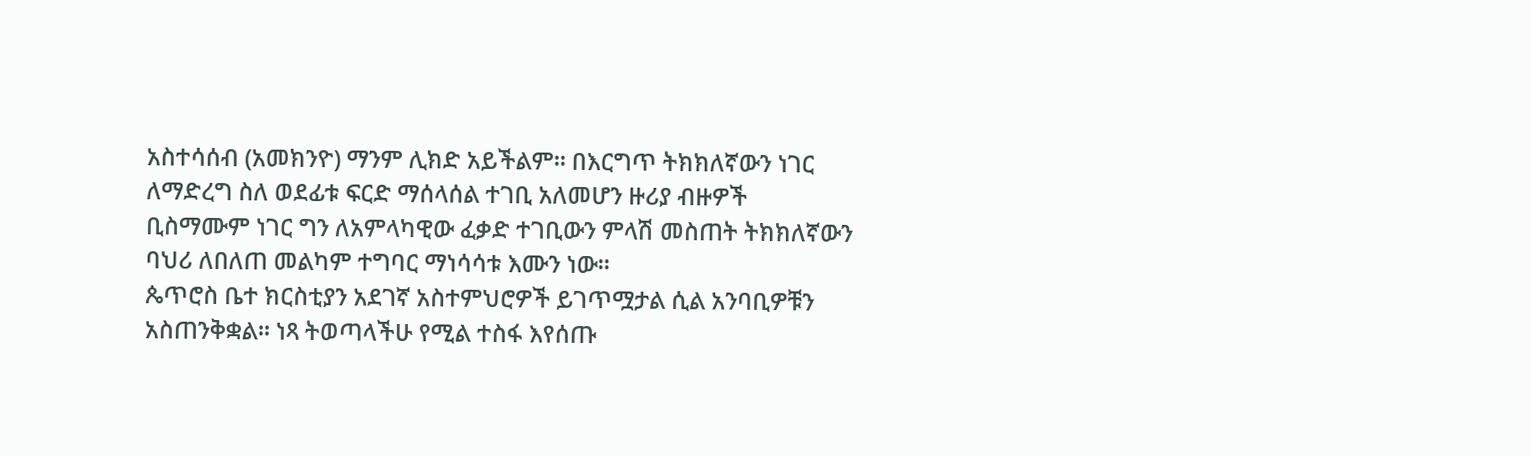አስተሳሰብ (አመክንዮ) ማንም ሊክድ አይችልም፡፡ በእርግጥ ትክክለኛውን ነገር
ለማድረግ ስለ ወደፊቱ ፍርድ ማሰላሰል ተገቢ አለመሆን ዙሪያ ብዙዎች
ቢስማሙም ነገር ግን ለአምላካዊው ፈቃድ ተገቢውን ምላሽ መስጠት ትክክለኛውን
ባህሪ ለበለጠ መልካም ተግባር ማነሳሳቱ እሙን ነው፡፡
ጴጥሮስ ቤተ ክርስቲያን አደገኛ አስተምህሮዎች ይገጥሟታል ሲል አንባቢዎቹን
አስጠንቅቋል፡፡ ነጻ ትወጣላችሁ የሚል ተስፋ እየሰጡ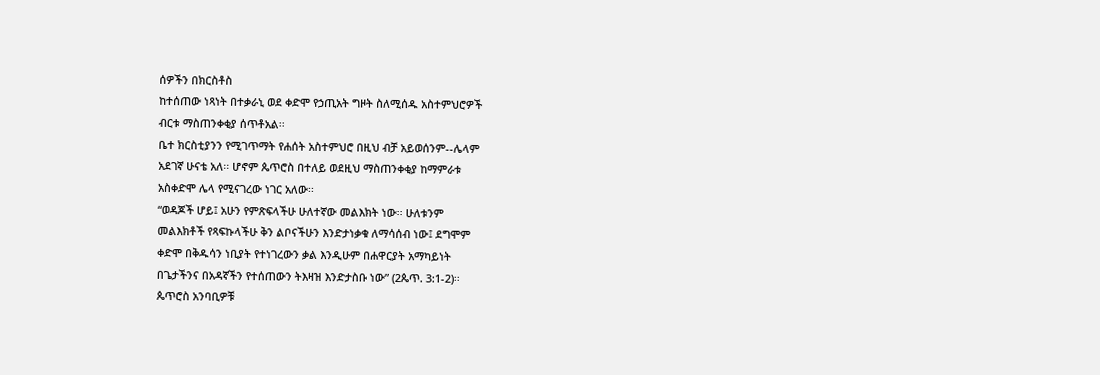ሰዎችን በክርስቶስ
ከተሰጠው ነጻነት በተቃራኒ ወደ ቀድሞ የኃጢአት ግዞት ስለሚሰዱ አስተምህሮዎች
ብርቱ ማስጠንቀቂያ ሰጥቶአል፡፡
ቤተ ክርስቲያንን የሚገጥማት የሐሰት አስተምህሮ በዚህ ብቻ አይወሰንም--ሌላም
አደገኛ ሁናቴ አለ፡፡ ሆኖም ጴጥሮስ በተለይ ወደዚህ ማስጠንቀቂያ ከማምራቱ
አስቀድሞ ሌላ የሚናገረው ነገር አለው፡፡
“ወዳጆች ሆይ፤ አሁን የምጽፍላችሁ ሁለተኛው መልእክት ነው፡፡ ሁለቱንም
መልእክቶች የጻፍኩላችሁ ቅን ልቦናችሁን እንድታነቃቁ ለማሳሰብ ነው፤ ደግሞም
ቀድሞ በቅዱሳን ነቢያት የተነገረውን ቃል እንዲሁም በሐዋርያት አማካይነት
በጌታችንና በአዳኛችን የተሰጠውን ትእዛዝ እንድታስቡ ነው” (2ጴጥ. 3:1-2)፡፡
ጴጥሮስ አንባቢዎቹ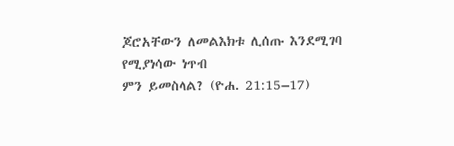ጆሮአቸውን ለመልእክቱ ሊሰጡ እንደሚገባ የሚያነሳው ነጥብ
ምን ይመስላል? (ዮሐ. 21:15–17)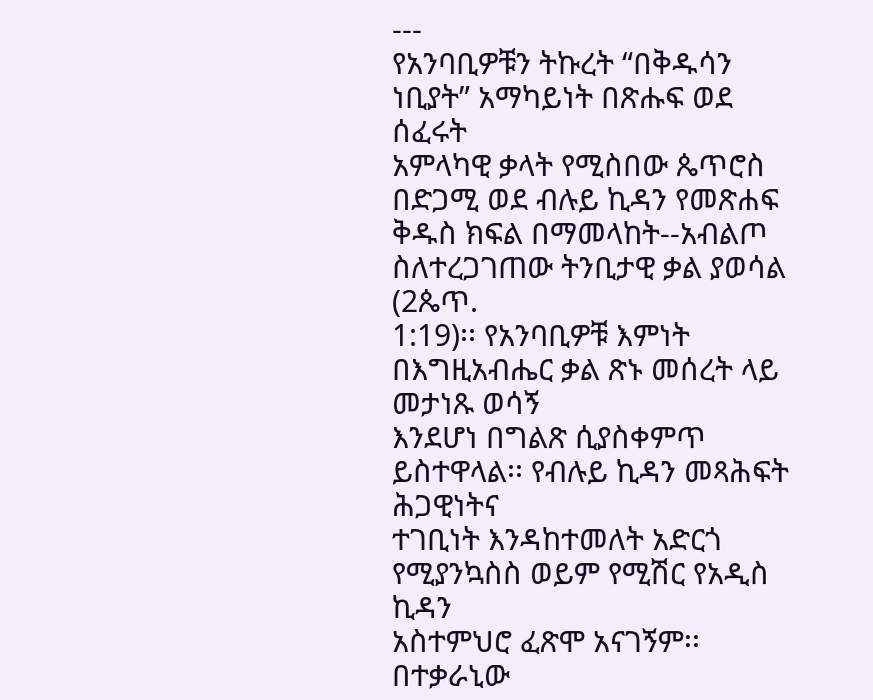---
የአንባቢዎቹን ትኩረት “በቅዱሳን ነቢያት” አማካይነት በጽሑፍ ወደ ሰፈሩት
አምላካዊ ቃላት የሚስበው ጴጥሮስ በድጋሚ ወደ ብሉይ ኪዳን የመጽሐፍ
ቅዱስ ክፍል በማመላከት--አብልጦ ስለተረጋገጠው ትንቢታዊ ቃል ያወሳል (2ጴጥ.
1:19)፡፡ የአንባቢዎቹ እምነት በእግዚአብሔር ቃል ጽኑ መሰረት ላይ መታነጹ ወሳኝ
እንደሆነ በግልጽ ሲያስቀምጥ ይስተዋላል፡፡ የብሉይ ኪዳን መጻሕፍት ሕጋዊነትና
ተገቢነት እንዳከተመለት አድርጎ የሚያንኳስስ ወይም የሚሽር የአዲስ ኪዳን
አስተምህሮ ፈጽሞ አናገኝም፡፡ በተቃራኒው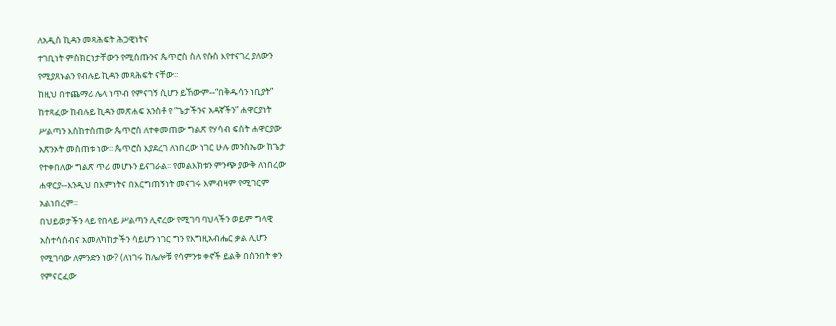ለአዲስ ኪዳን መጻሕፍት ሕጋዊነትና
ተገቢነት ምስክርነታቸውን የሚሰጡንና ጴጥሮስ ስለ የሱስ እየተናገረ ያለውን
የሚያጸኑልን የብሉይ ኪዳን መጻሕፍት ናቸው፡፡
ከዚህ በተጨማሪ ሌላ ነጥብ የምናገኝ ሲሆን ይኸውም--“በቅዱሳን ነቢያት”
ከተጻፈው ከብሉይ ኪዳን መጽሐፍ አንስቶ የ “ጌታችንና አዳኛችን” ሐዋርያነት
ሥልጣን እስከተሰጠው ጴጥሮስ ለተቀመጠው ግልጽ የሃሳብ ፍሰት ሐዋርያው
አጽንኦት መስጠቱ ነው፡፡ ጴጥሮስ እያደረገ ለነበረው ነገር ሁሉ መንስኤው ከጌታ
የተቀበለው ግልጽ ጥሪ መሆኑን ይናገራል፡፡ የመልእክቱን ምንጭ ያውቅ ለነበረው
ሐዋርያ--እንዲህ በእምነትና በእርግጠኝነት መናገሩ እምብዛም የሚገርም
አልነበረም፡፡
በህይወታችን ላይ የበላይ ሥልጣን ሊኖረው የሚገባ ባህላችን ወይም ግላዊ
አስተሳሰብና አመለካከታችን ሳይሆን ነገር ግን የእግዚአብሔር ቃል ሊሆን
የሚገባው ለምንድን ነው? (ለነገሩ ከሌሎቹ የሳምንቱ ቀኖች ይልቅ በሰንበት ቀን
የምናርፈው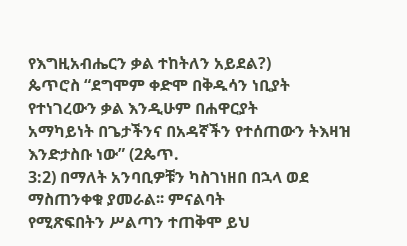የእግዚአብሔርን ቃል ተከትለን አይደል?)
ጴጥሮስ “ደግሞም ቀድሞ በቅዱሳን ነቢያት የተነገረውን ቃል እንዲሁም በሐዋርያት
አማካይነት በጌታችንና በአዳኛችን የተሰጠውን ትእዛዝ እንድታስቡ ነው” (2ጴጥ.
3:2) በማለት አንባቢዎቹን ካስገነዘበ በኋላ ወደ ማስጠንቀቁ ያመራል፡፡ ምናልባት
የሚጽፍበትን ሥልጣን ተጠቅሞ ይህ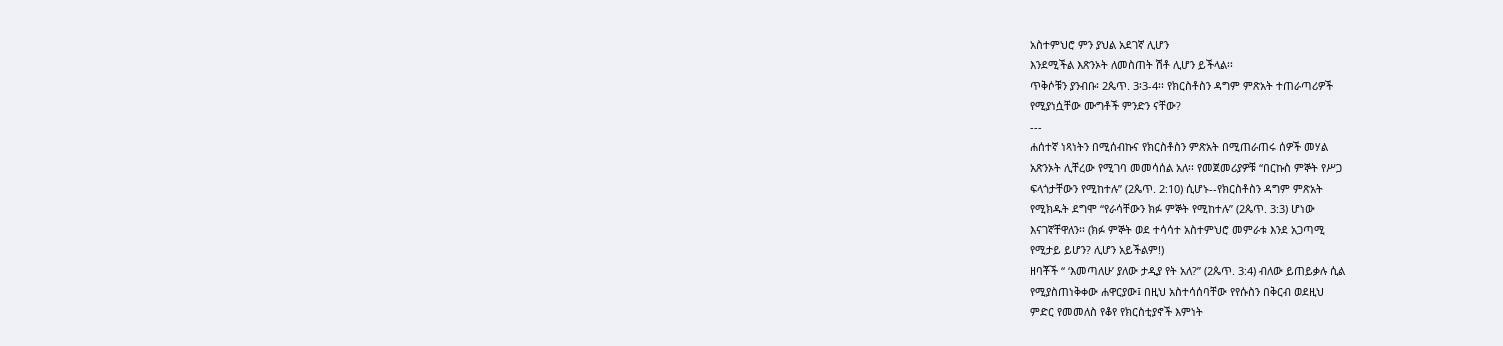አስተምህሮ ምን ያህል አደገኛ ሊሆን
እንደሚችል እጽንኦት ለመስጠት ሽቶ ሊሆን ይችላል፡፡
ጥቅሶቹን ያንብቡ፡ 2ጴጥ. 3፡3-4፡፡ የክርስቶስን ዳግም ምጽአት ተጠራጣሪዎች
የሚያነሷቸው ሙግቶች ምንድን ናቸው?
---
ሐሰተኛ ነጻነትን በሚሰብኩና የክርስቶስን ምጽአት በሚጠራጠሩ ሰዎች መሃል
አጽንኦት ሊቸረው የሚገባ መመሳሰል አለ፡፡ የመጀመሪያዎቹ “በርኩስ ምኞት የሥጋ
ፍላጎታቸውን የሚከተሉ” (2ጴጥ. 2:10) ሲሆኑ--የክርስቶስን ዳግም ምጽአት
የሚክዱት ደግሞ “የራሳቸውን ክፉ ምኞት የሚከተሉ” (2ጴጥ. 3:3) ሆነው
እናገኛቸዋለን፡፡ (ክፉ ምኞት ወደ ተሳሳተ አስተምህሮ መምራቱ እንደ አጋጣሚ
የሚታይ ይሆን? ሊሆን አይችልም!)
ዘባቾች “ ‘እመጣለሁ’ ያለው ታዲያ የት አለ?” (2ጴጥ. 3:4) ብለው ይጠይቃሉ ሲል
የሚያስጠነቅቀው ሐዋርያው፤ በዚህ አስተሳሰባቸው የየሱስን በቅርብ ወደዚህ
ምድር የመመለስ የቆየ የክርስቲያኖች እምነት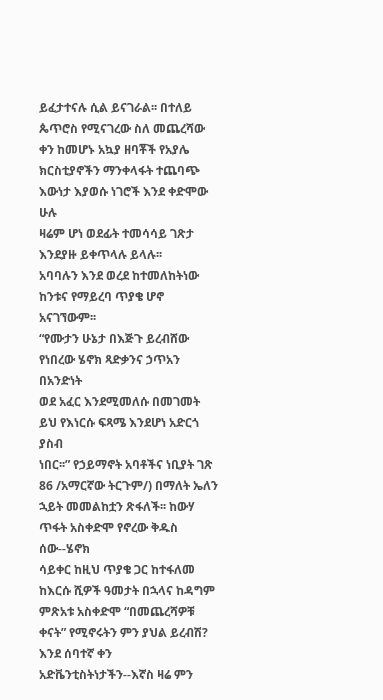ይፈታተናሉ ሲል ይናገራል፡፡ በተለይ
ጴጥሮስ የሚናገረው ስለ መጨረሻው ቀን ከመሆኑ አኳያ ዘባቾች የአያሌ
ክርስቲያኖችን ማንቀላፋት ተጨባጭ እውነታ እያወሱ ነገሮች እንደ ቀድሞው ሁሉ
ዛሬም ሆነ ወደፊት ተመሳሳይ ገጽታ እንደያዙ ይቀጥላሉ ይላሉ፡፡
አባባሉን እንደ ወረደ ከተመለከትነው ከንቱና የማይረባ ጥያቄ ሆኖ አናገኘውም፡፡
“የሙታን ሁኔታ በእጅጉ ይረብሸው የነበረው ሄኖክ ጻድቃንና ኃጥአን በአንድነት
ወደ አፈር እንደሚመለሱ በመገመት ይህ የእነርሱ ፍጻሜ እንደሆነ አድርጎ ያስብ
ነበር፡፡” የኃይማኖት አባቶችና ነቢያት ገጽ 86 /አማርኛው ትርጉም/) በማለት ኤለን
ኋይት መመልከቷን ጽፋለች፡፡ ከውሃ ጥፋት አስቀድሞ የኖረው ቅዱስ ሰው--ሄኖክ
ሳይቀር ከዚህ ጥያቄ ጋር ከተፋለመ ከእርሱ ሺዎች ዓመታት በኋላና ከዳግም
ምጽአቱ አስቀድሞ “በመጨረሻዎቹ ቀናት” የሚኖሩትን ምን ያህል ይረብሽ?
እንደ ሰባተኛ ቀን አድቬንቲስትነታችን--እኛስ ዛሬ ምን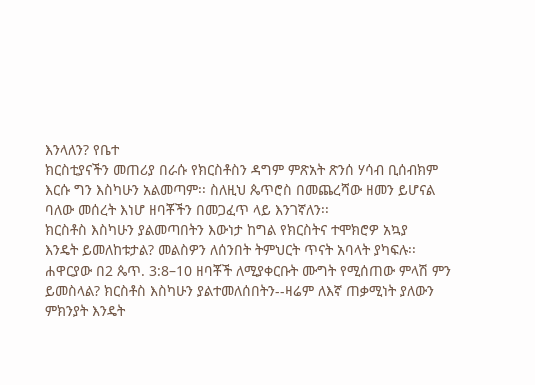እንላለን? የቤተ
ክርስቲያናችን መጠሪያ በራሱ የክርስቶስን ዳግም ምጽአት ጽንሰ ሃሳብ ቢሰብክም
እርሱ ግን እስካሁን አልመጣም፡፡ ስለዚህ ጴጥሮስ በመጨረሻው ዘመን ይሆናል
ባለው መሰረት እነሆ ዘባቾችን በመጋፈጥ ላይ እንገኛለን፡፡
ክርስቶስ እስካሁን ያልመጣበትን እውነታ ከግል የክርስትና ተሞክሮዎ አኳያ
እንዴት ይመለከቱታል? መልስዎን ለሰንበት ትምህርት ጥናት አባላት ያካፍሉ፡፡
ሐዋርያው በ2 ጴጥ. 3:8–10 ዘባቾች ለሚያቀርቡት ሙግት የሚሰጠው ምላሽ ምን
ይመስላል? ክርስቶስ እስካሁን ያልተመለሰበትን--ዛሬም ለእኛ ጠቃሚነት ያለውን
ምክንያት እንዴት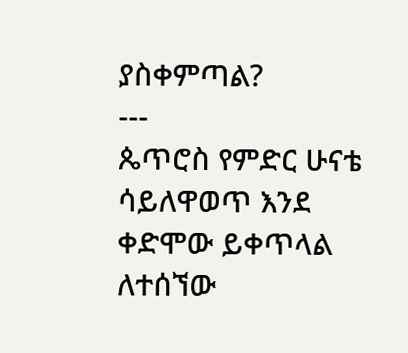ያስቀምጣል?
---
ጴጥሮስ የምድር ሁናቴ ሳይለዋወጥ እንደ ቀድሞው ይቀጥላል ለተሰኘው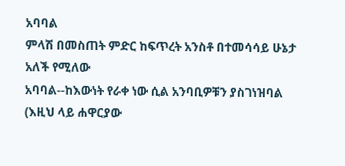አባባል
ምላሽ በመስጠት ምድር ከፍጥረት አንስቶ በተመሳሳይ ሁኔታ አለች የሚለው
አባባል--ከእውነት የራቀ ነው ሲል አንባቢዎቹን ያስገነዝባል (እዚህ ላይ ሐዋርያው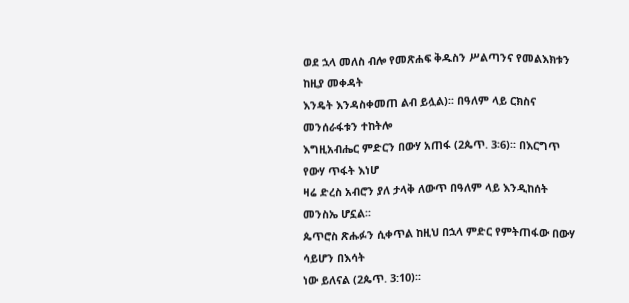ወደ ኋላ መለስ ብሎ የመጽሐፍ ቅዱስን ሥልጣንና የመልእክቱን ከዚያ መቀዳት
እንዴት እንዳስቀመጠ ልብ ይሏል)፡፡ በዓለም ላይ ርክስና መንሰራፋቱን ተከትሎ
እግዚአብሔር ምድርን በውሃ አጠፋ (2ጴጥ. 3፡6)፡፡ በእርግጥ የውሃ ጥፋት እነሆ
ዛሬ ድረስ አብሮን ያለ ታላቅ ለውጥ በዓለም ላይ እንዲከሰት መንስኤ ሆኗል፡፡
ጴጥሮስ ጽሑፉን ሲቀጥል ከዚህ በኋላ ምድር የምትጠፋው በውሃ ሳይሆን በእሳት
ነው ይለናል (2ጴጥ. 3:10)፡፡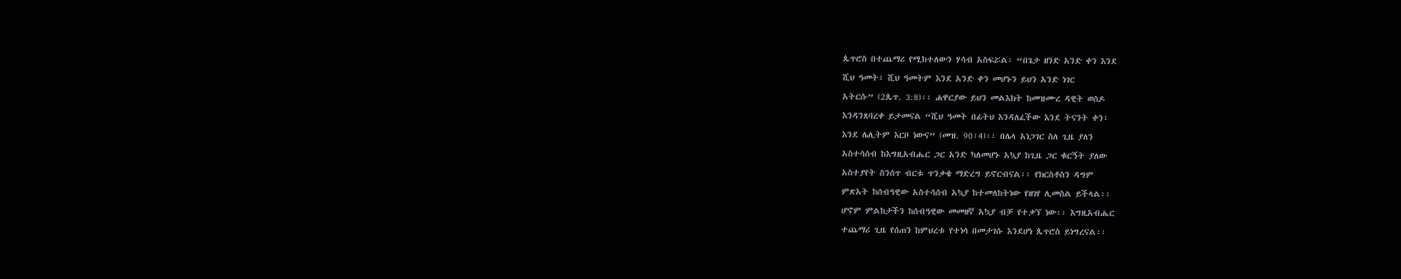ጴጥሮስ በተጨማሪ የሚከተለውን ሃሳብ አስፍሯል፡ “በጌታ ዘንድ አንድ ቀን እንደ
ሺህ ዓመት፣ ሺህ ዓመትም እንደ አንድ ቀን መሆኑን ይህን አንድ ነገር
አትርሱ” (2ጴጥ. 3:8)፡፡ ሐዋርያው ይህን መልእክት ከመዝሙረ ዳዊት ወስዶ
እንዳንጸባረቀ ይታመናል “ሺህ ዓመት በፊትህ እንዳለፈችው እንደ ትናንት ቀን፣
እንደ ሌሊትም እርቦ ነውና” (መዝ. 90፡4)፡፡ በሌላ አነጋገር ስለ ጊዜ ያለን
አስተሳሰብ ከእግዚአብሔር ጋር አንድ ካለመሆኑ አኳያ ከጊዜ ጋር ቁርኝት ያለው
አስተያየት ስንሰጥ ብርቱ ጥንቃቄ ማድረግ ይኖርብናል፡፡ የክርስቶስን ዳግም
ምጽአት ከሰብዓዊው አስተሳሰብ አኳያ ከተመለከትነው የዘገየ ሊመስል ይችላል፡፡
ሆኖም ምልከታችን ከሰብዓዊው መመዘኛ አኳያ ብቻ የተቃኘ ነው፡፡ እግዚአብሔር
ተጨማሪ ጊዜ የሰጠን ከምህረቱ የተነሳ በመታገሱ እንደሆነ ጴጥሮስ ይነግረናል፡፡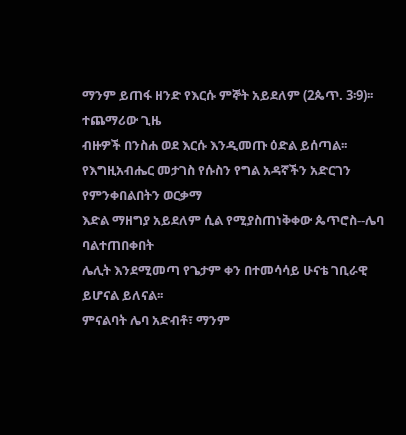ማንም ይጠፋ ዘንድ የእርሱ ምኞት አይደለም (2ጴጥ. 3፡9)፡፡ ተጨማሪው ጊዜ
ብዙዎች በንስሐ ወደ እርሱ እንዲመጡ ዕድል ይሰጣል፡፡
የእግዚአብሔር መታገስ የሱስን የግል አዳኛችን አድርገን የምንቀበልበትን ወርቃማ
እድል ማዘግያ አይደለም ሲል የሚያስጠነቅቀው ጴጥሮስ--ሌባ ባልተጠበቀበት
ሌሊት እንደሚመጣ የጌታም ቀን በተመሳሳይ ሁናቴ ገቢራዊ ይሆናል ይለናል፡፡
ምናልባት ሌባ አድብቶ፣ ማንም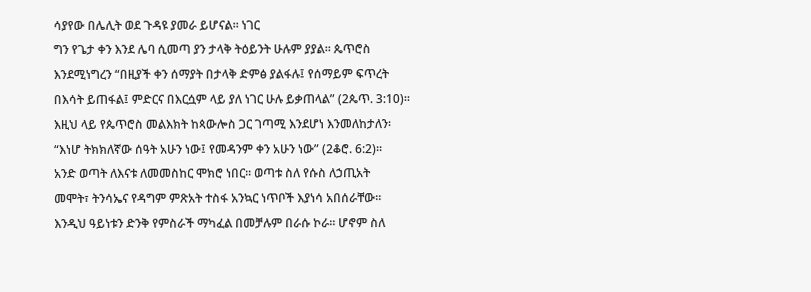ሳያየው በሌሊት ወደ ጉዳዩ ያመራ ይሆናል፡፡ ነገር
ግን የጌታ ቀን እንደ ሌባ ሲመጣ ያን ታላቅ ትዕይንት ሁሉም ያያል፡፡ ጴጥሮስ
እንደሚነግረን “በዚያች ቀን ሰማያት በታላቅ ድምፅ ያልፋሉ፤ የሰማይም ፍጥረት
በእሳት ይጠፋል፤ ምድርና በእርሷም ላይ ያለ ነገር ሁሉ ይቃጠላል” (2ጴጥ. 3:10)፡፡
እዚህ ላይ የጴጥሮስ መልእክት ከጳውሎስ ጋር ገጣሚ እንደሆነ እንመለከታለን፡
“እነሆ ትክክለኛው ሰዓት አሁን ነው፤ የመዳንም ቀን አሁን ነው” (2ቆሮ. 6:2)፡፡
አንድ ወጣት ለእናቱ ለመመስከር ሞክሮ ነበር፡፡ ወጣቱ ስለ የሱስ ለኃጢአት
መሞት፣ ትንሳኤና የዳግም ምጽአት ተስፋ አንኳር ነጥቦች እያነሳ አበሰራቸው፡፡
እንዲህ ዓይነቱን ድንቅ የምስራች ማካፈል በመቻሉም በራሱ ኮራ፡፡ ሆኖም ስለ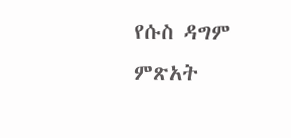የሱስ ዳግም ምጽአት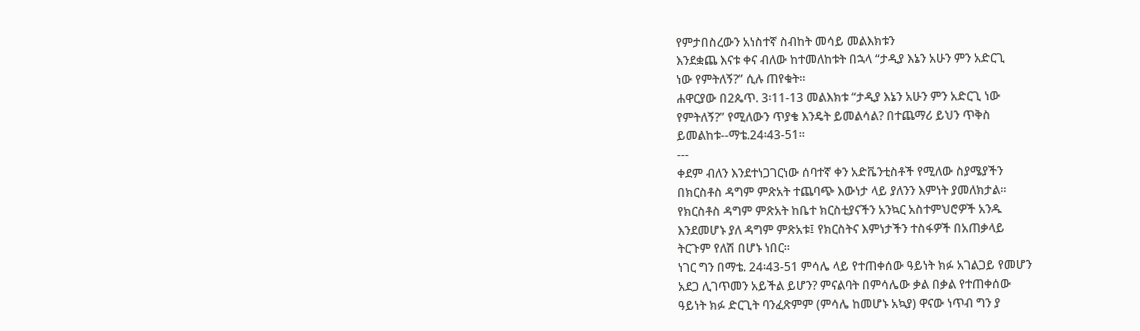የምታበስረውን አነስተኛ ስብከት መሳይ መልእክቱን
እንደቋጨ እናቱ ቀና ብለው ከተመለከቱት በኋላ “ታዲያ እኔን አሁን ምን አድርጊ
ነው የምትለኝ?” ሲሉ ጠየቁት፡፡
ሐዋርያው በ2ጴጥ. 3፡11-13 መልእክቱ “ታዲያ እኔን አሁን ምን አድርጊ ነው
የምትለኝ?” የሚለውን ጥያቄ እንዴት ይመልሳል? በተጨማሪ ይህን ጥቅስ
ይመልከቱ--ማቴ.24፡43-51፡፡
---
ቀደም ብለን እንደተነጋገርነው ሰባተኛ ቀን አድቬንቲስቶች የሚለው ስያሜያችን
በክርስቶስ ዳግም ምጽአት ተጨባጭ እውነታ ላይ ያለንን እምነት ያመለክታል፡፡
የክርስቶስ ዳግም ምጽአት ከቤተ ክርስቲያናችን አንኳር አስተምህሮዎች አንዱ
እንደመሆኑ ያለ ዳግም ምጽአቱ፤ የክርስትና እምነታችን ተስፋዎች በአጠቃላይ
ትርጉም የለሽ በሆኑ ነበር፡፡
ነገር ግን በማቴ. 24፡43-51 ምሳሌ ላይ የተጠቀሰው ዓይነት ክፉ አገልጋይ የመሆን
አደጋ ሊገጥመን አይችል ይሆን? ምናልባት በምሳሌው ቃል በቃል የተጠቀሰው
ዓይነት ክፉ ድርጊት ባንፈጽምም (ምሳሌ ከመሆኑ አኳያ) ዋናው ነጥብ ግን ያ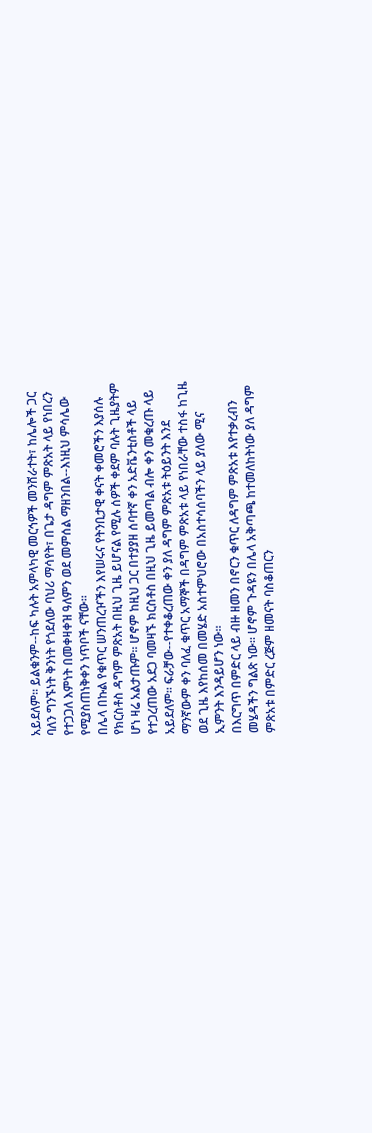አይደለም፡፡ ይልቁንም--ከፍ ካሉት አምላካዊ መርኅዎች መንሸራተት፣ ከሌሎች ጋር
ባለን ግንኙነት ቅንነት የጎደለው ባህሪ ማሳየት፣ በጌታ ዳግም ምጽአት ላይ የነበረን
የተጋጋለ እምነት በመቀዛቀዝ ዓለምን ወደ መምሰል ማዘንበል--እነዚህ ምሳሌው
የሚያስጠነቅቀን ነጥቦች ናቸው፡፡
በሌላ በኩል የቁጥር ሠንጠረዦችን እየሠሩና የትንቢታዊ ቀናት ቀመሮችን እያሰሉ
የክርስቶስ ዳግም ምጽአት በዚህ ጊዜ ይሆናል የሚሉ ሰዎች ቀደም ባሉት ጊዜያትም
ሆነ ዛሬ አልታጡም፡፡ ሆኖም ከዚህ ጋር በተያያዘ ሰባተኛ ቀን አድቬንቲስቶች ላይ
የተጋረጠው አደጋ ባመዛኙ ክርስቶስ በዚህ ጊዜ ይመጣል ብሎ ቀን መቁረጡ ላይ
አይደለም፡፡ ፍራቻው--የተቀቆረጠው ቀን ያለ ዳግም ምጽአቱ ትዕይንት እንደ
ማንኛውም ቀን ባለፈ ቁጥር አማኞች በዳግም ምጽአቱ ላይ የነበራቸው ተስፋ ከጊዜ
ወደ ጊዜ እየከሰመ በመሄድ አስተምህሮው በአስተሳሰባችን ላይ ያለው ሚና
ኢምንት እንዳይሆን ነው፡፡
በእርግጥ በምድር ላይ ብዙ ዘመን በኖርን ቁጥር ለዳግም ምጽአቱ እየተቃረብን
መሄዳችን ግልጽ ነው፡፡ ሆኖም ጉዳዩን በሌላ አቅጣጫ ከተመለከትነው ያለ ዳግም
ምጽአቱ በምድር ረጅም ዘመናት ባስቆጠርን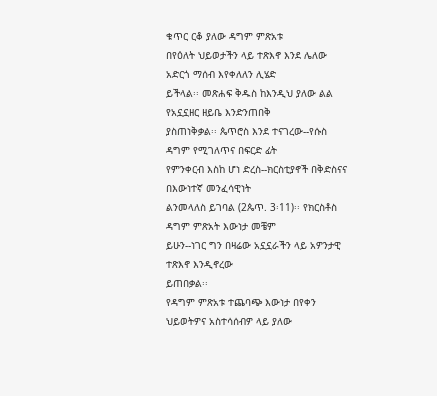ቁጥር ርቆ ያለው ዳግም ምጽአቱ
በየዕለት ህይወታችን ላይ ተጽእኖ እንደ ሌለው አድርጎ ማሰብ እየቀለለን ሊሄድ
ይችላል፡፡ መጽሐፍ ቅዱስ ከእንዲህ ያለው ልል የአኗኗዘር ዘይቤ እንድንጠበቅ
ያስጠነቅቃል፡፡ ጴጥሮስ እንደ ተናገረው--የሱስ ዳግም የሚገለጥና በፍርድ ፊት
የምንቀርብ እስከ ሆነ ድረስ--ክርስቲያኖች በቅድስናና በእውነተኛ መንፈሳዊነት
ልንመላለስ ይገባል (2ጴጥ. 3፡11)፡፡ የክርስቶስ ዳግም ምጽአት እውነታ መቼም
ይሁን--ነገር ግን በዛሬው አኗኗራችን ላይ አዎንታዊ ተጽእኖ እንዲኖረው
ይጠበቃል፡፡
የዳግም ምጽአቱ ተጨባጭ እውነታ በየቀን ህይወትዎና አስተሳሰብዎ ላይ ያለው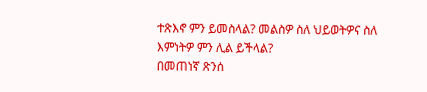ተጽእኖ ምን ይመስላል? መልስዎ ስለ ህይወትዎና ስለ እምነትዎ ምን ሊል ይችላል?
በመጠነኛ ጽንሰ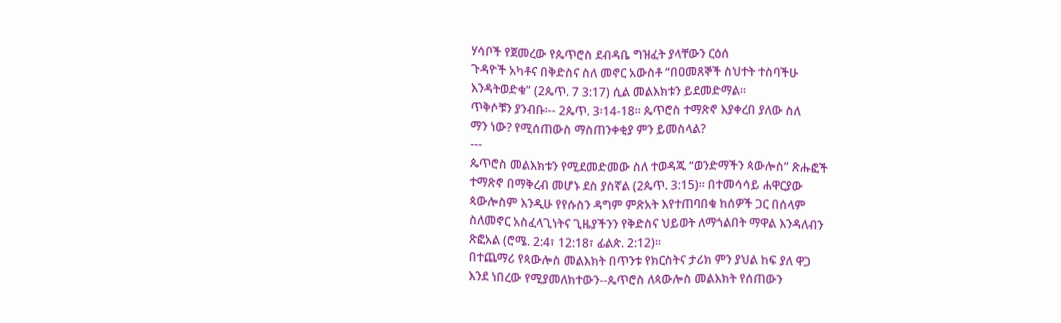ሃሳቦች የጀመረው የጴጥሮስ ደብዳቤ ግዝፈት ያላቸውን ርዕሰ
ጉዳዮች አካቶና በቅድስና ስለ መኖር አውስቶ “በዐመጸኞች ስህተት ተስባችሁ
እንዳትወድቁ” (2ጴጥ. 7 3:17) ሲል መልእክቱን ይደመድማል፡፡
ጥቅሶቹን ያንብቡ፡-- 2ጴጥ. 3፡14-18፡፡ ጴጥሮስ ተማጽኖ እያቀረበ ያለው ስለ
ማን ነው? የሚሰጠውስ ማስጠንቀቂያ ምን ይመስላል?
---
ጴጥሮስ መልእክቱን የሚደመድመው ስለ ተወዳጁ “ወንድማችን ጳውሎስ” ጽሑፎች
ተማጽኖ በማቅረብ መሆኑ ደስ ያስኛል (2ጴጥ. 3:15)፡፡ በተመሳሳይ ሐዋርያው
ጳውሎስም እንዲሁ የየሱስን ዳግም ምጽአት እየተጠባበቁ ከሰዎች ጋር በሰላም
ስለመኖር አስፈላጊነትና ጊዜያችንን የቅድስና ህይወት ለማጎልበት ማዋል እንዳለብን
ጽፎአል (ሮሜ. 2:4፣ 12:18፣ ፊልጵ. 2:12)፡፡
በተጨማሪ የጳውሎስ መልእክት በጥንቱ የክርስትና ታሪክ ምን ያህል ከፍ ያለ ዋጋ
እንደ ነበረው የሚያመለክተውን--ጴጥሮስ ለጳውሎስ መልእክት የሰጠውን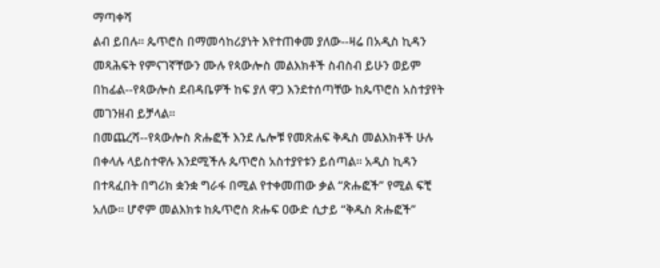ማጣቀሻ
ልብ ይበሉ፡፡ ጴጥሮስ በማመሳከሪያነት እየተጠቀመ ያለው--ዛሬ በአዲስ ኪዳን
መጻሕፍት የምናገኛቸውን ሙሉ የጳውሎስ መልእክቶች ስብስብ ይሁን ወይም
በከፊል--የጳውሎስ ደብዳቤዎች ከፍ ያለ ዋጋ እንደተሰጣቸው ከጴጥሮስ አስተያየት
መገንዘብ ይቻላል፡፡
በመጨረሻ--የጳውሎስ ጽሑፎች እንደ ሌሎቹ የመጽሐፍ ቅዱስ መልእክቶች ሁሉ
በቀላሉ ላይስተዋሉ እንደሚችሉ ጴጥሮስ አስተያየቱን ይሰጣል፡፡ አዲስ ኪዳን
በተጻፈበት በግሪክ ቋንቋ ግራፋ በሚል የተቀመጠው ቃል “ጽሑፎች” የሚል ፍቺ
አለው፡፡ ሆኖም መልእክቱ ከጴጥሮስ ጽሑፍ ዐውድ ሲታይ “ቅዱስ ጽሑፎች”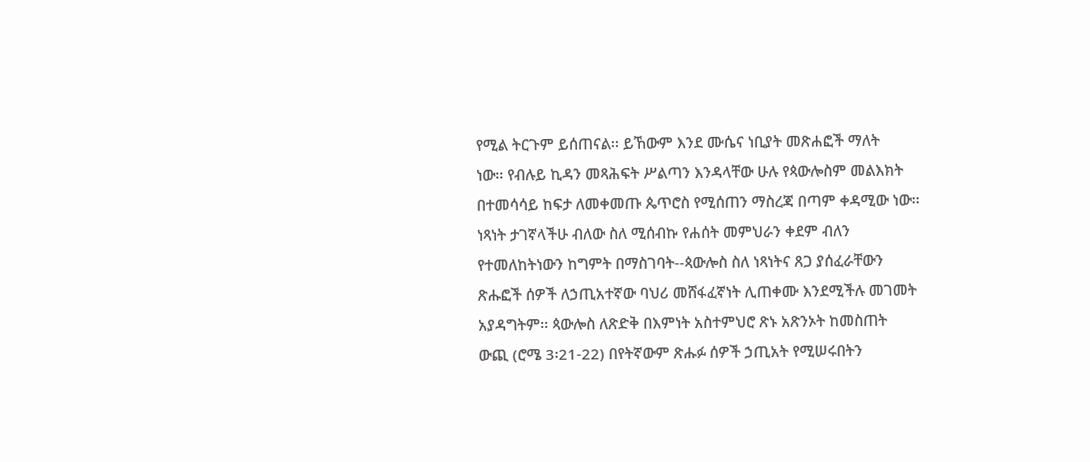የሚል ትርጉም ይሰጠናል፡፡ ይኸውም እንደ ሙሴና ነቢያት መጽሐፎች ማለት
ነው፡፡ የብሉይ ኪዳን መጻሕፍት ሥልጣን እንዳላቸው ሁሉ የጳውሎስም መልእክት
በተመሳሳይ ከፍታ ለመቀመጡ ጴጥሮስ የሚሰጠን ማስረጃ በጣም ቀዳሚው ነው፡፡
ነጻነት ታገኛላችሁ ብለው ስለ ሚሰብኩ የሐሰት መምህራን ቀደም ብለን
የተመለከትነውን ከግምት በማስገባት--ጳውሎስ ስለ ነጻነትና ጸጋ ያሰፈራቸውን
ጽሑፎች ሰዎች ለኃጢአተኛው ባህሪ መሸፋፈኛነት ሊጠቀሙ እንደሚችሉ መገመት
አያዳግትም፡፡ ጳውሎስ ለጽድቅ በእምነት አስተምህሮ ጽኑ አጽንኦት ከመስጠት
ውጪ (ሮሜ 3፡21-22) በየትኛውም ጽሑፉ ሰዎች ኃጢአት የሚሠሩበትን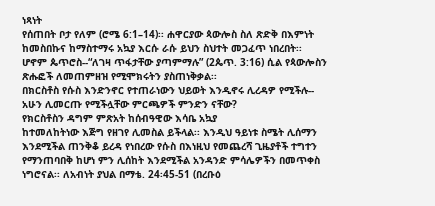ነጻነት
የሰጠበት ቦታ የለም (ሮሜ 6:1–14)፡፡ ሐዋርያው ጳውሎስ ስለ ጽድቅ በእምነት
ከመስበኩና ከማስተማሩ አኳያ እርሱ ራሱ ይህን ስህተት መጋፈጥ ነበረበት፡፡
ሆኖም ጴጥሮስ--“ለገዛ ጥፋታቸው ያጣምማሉ” (2ጴጥ. 3:16) ሲል የጳውሎስን
ጽሑፎች ለመጠምዘዝ የሚሞክሩትን ያስጠነቅቃል፡፡
በክርስቶስ የሱስ እንድንኖር የተጠራነውን ህይወት እንዲኖሩ ሊረዳዎ የሚችሉ--
አሁን ሊመርጡ የሚችሏቸው ምርጫዎች ምንድን ናቸው?
የክርስቶስን ዳግም ምጽአት ከሰብዓዊው እሳቤ አኳያ
ከተመለከትነው እጅግ የዘገየ ሊመስል ይችላል፡፡ እንዲህ ዓይነቱ ስሜት ሊሰማን
እንደሚችል ጠንቅቆ ይረዳ የነበረው የሱስ በእነዚህ የመጨረሻ ጊዜያቶች ተግተን
የማንጠባበቅ ከሆነ ምን ሊሰከት እንደሚችል አንዳንድ ምሳሌዎችን በመጥቀስ
ነግሮናል፡፡ ለአብነት ያህል በማቴ. 24፡45-51 (በረቡዕ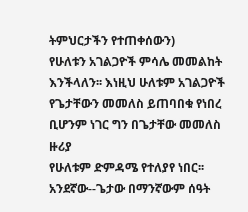ትምህርታችን የተጠቀሰውን)
የሁለቱን አገልጋዮች ምሳሌ መመልከት እንችላለን፡፡ እነዚህ ሁለቱም አገልጋዮች
የጌታቸውን መመለስ ይጠባበቁ የነበረ ቢሆንም ነገር ግን በጌታቸው መመለስ ዙሪያ
የሁለቱም ድምዳሜ የተለያየ ነበር፡፡ አንደኛው--ጌታው በማንኛውም ሰዓት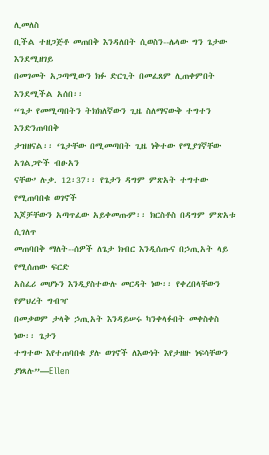ሊመለስ
ቢችል ተዘጋጅቶ መጠበቅ እንዳለበት ሲወስን--ሌላው ግን ጌታው እንደሚዘገይ
በመገመት አጋጣሚውን ክፉ ድርጊት በመፈጸም ሊጠቀምበት እንደሚችል አሰበ፡፡
“ጌታ የመሚጣበትን ትክክለኛውን ጊዜ ስለማናውቅ ተግተን እንድንጠባበቅ
ታዝዘናል፡፡ ‘ጌታቸው በሚመጣበት ጊዜ ነቅተው የሚያገኛቸው አገልጋዮች ብፁአን
ናቸው’ ሉቃ. 12፡37፡፡ የጌታን ዳግም ምጽአት ተግተው የሚጠባበቁ ወገኖች
እጆቻቸውን አጣጥፈው አይቀመጡም፡፡ ክርስቶስ በዳግም ምጽአቱ ሲገለጥ
መጠባበቅ ማለት--ሰዎች ለጌታ ክብር እንዲሰጡና በኃጢአት ላይ የሚሰጠው ፍርድ
አስፈሪ መሆኑን እንዲያስተውሉ መርዳት ነው፡፡ የቀረበላቸውን የምህረት ግብዣ
በመቃወም ታላቅ ኃጢአት እንዳይሠሩ ካንቀላፉበት መቀስቀስ ነው፡፡ ጌታን
ተግተው እየተጠባበቁ ያሉ ወገኖች ለእውነት እየታዘዙ ነፍሳቸውን ያነጻሉ”—Ellen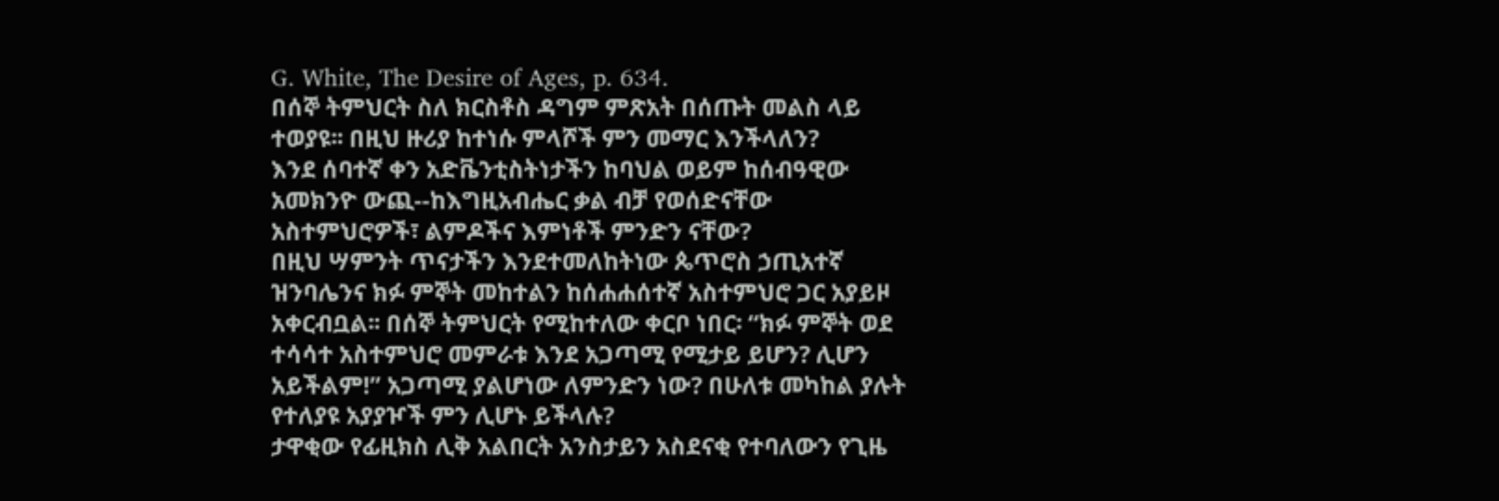G. White, The Desire of Ages, p. 634.
በሰኞ ትምህርት ስለ ክርስቶስ ዳግም ምጽአት በሰጡት መልስ ላይ
ተወያዩ፡፡ በዚህ ዙሪያ ከተነሱ ምላሾች ምን መማር እንችላለን?
እንደ ሰባተኛ ቀን አድቬንቲስትነታችን ከባህል ወይም ከሰብዓዊው
አመክንዮ ውጪ--ከእግዚአብሔር ቃል ብቻ የወሰድናቸው
አስተምህሮዎች፣ ልምዶችና እምነቶች ምንድን ናቸው?
በዚህ ሣምንት ጥናታችን እንደተመለከትነው ጴጥሮስ ኃጢአተኛ
ዝንባሌንና ክፉ ምኞት መከተልን ከሰሐሐሰተኛ አስተምህሮ ጋር አያይዞ
አቀርብቧል፡፡ በሰኞ ትምህርት የሚከተለው ቀርቦ ነበር፡ “ክፉ ምኞት ወደ
ተሳሳተ አስተምህሮ መምራቱ እንደ አጋጣሚ የሚታይ ይሆን? ሊሆን
አይችልም!” አጋጣሚ ያልሆነው ለምንድን ነው? በሁለቱ መካከል ያሉት
የተለያዩ አያያዦች ምን ሊሆኑ ይችላሉ?
ታዋቂው የፊዚክስ ሊቅ አልበርት አንስታይን አስደናቂ የተባለውን የጊዜ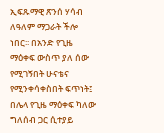ኢፍጹማዊ ጽንሰ ሃሳብ ለዓለም ማጋራት ችሎ ነበር፡፡ በአንድ የጊዜ
ማዕቀፍ ውስጥ ያለ ሰው የሚገኝበት ሁናቴና የሚንቀሳቀስበት ፍጥነት፤
በሌላ የጊዜ ማዕቀፍ ካለው ግለሰብ ጋር ሲተያይ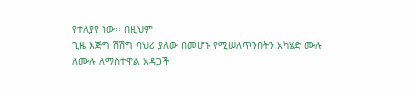የተለያየ ነው፡፡ በዚህም
ጊዜ እጅግ ሽሽግ ባህሪ ያለው በመሆኑ የሚሠለጥንበትን አካሄድ ሙሉ
ለሙሉ ለማስተዋል አዳጋች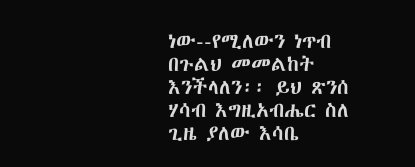ነው--የሚለውን ነጥብ በጉልህ መመልከት
እንችላለን፡፡ ይህ ጽንሰ ሃሳብ እግዚአብሔር ስለ ጊዜ ያለው እሳቤ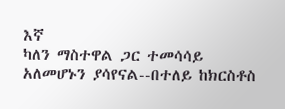እኛ
ካለን ማስተዋል ጋር ተመሳሳይ አለመሆኑን ያሳየናል--በተለይ ከክርስቶስ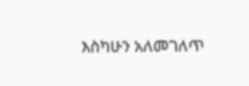እስካሁን አለመገለጥ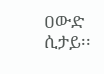ዐውድ ሲታይ፡፡